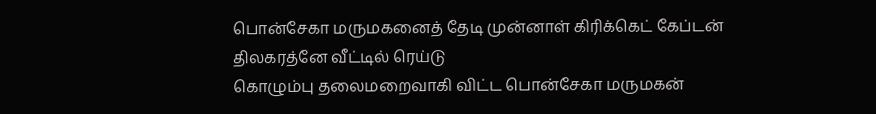பொன்சேகா மருமகனைத் தேடி முன்னாள் கிரிக்கெட் கேப்டன் திலகரத்னே வீட்டில் ரெய்டு
கொழும்பு தலைமறைவாகி விட்ட பொன்சேகா மருமகன்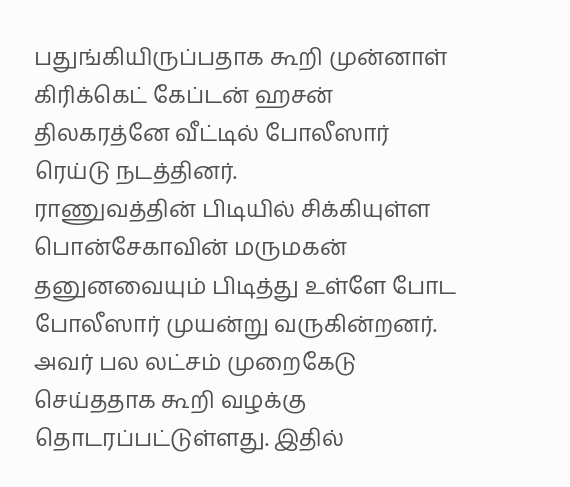பதுங்கியிருப்பதாக கூறி முன்னாள் கிரிக்கெட் கேப்டன் ஹசன் திலகரத்னே வீட்டில் போலீஸார் ரெய்டு நடத்தினர்.
ராணுவத்தின் பிடியில் சிக்கியுள்ள பொன்சேகாவின் மருமகன் தனுனவையும் பிடித்து உள்ளே போட போலீஸார் முயன்று வருகின்றனர். அவர் பல லட்சம் முறைகேடு செய்ததாக கூறி வழக்கு தொடரப்பட்டுள்ளது. இதில்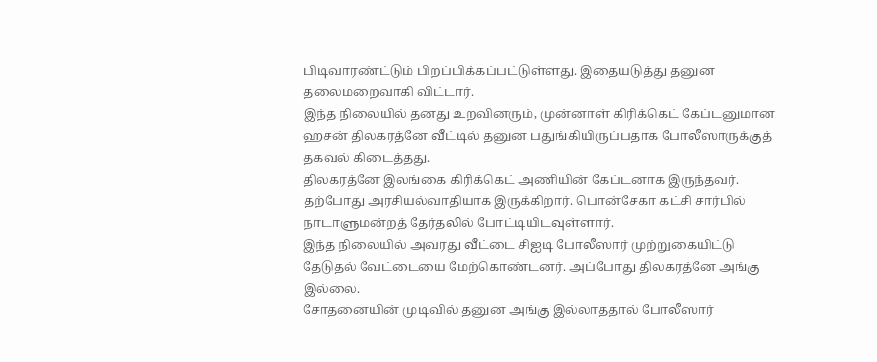பிடிவாரண்ட்டும் பிறப்பிக்கப்பட்டுள்ளது. இதையடுத்து தனுன தலைமறைவாகி விட்டார்.
இந்த நிலையில் தனது உறவினரும், முன்னாள் கிரிக்கெட் கேப்டனுமான ஹசன் திலகரத்னே வீட்டில் தனுன பதுங்கியிருப்பதாக போலீஸாருக்குத் தகவல் கிடைத்தது.
திலகரத்னே இலங்கை கிரிக்கெட் அணியின் கேப்டனாக இருந்தவர். தற்போது அரசியல்வாதியாக இருக்கிறார். பொன்சேகா கட்சி சார்பில் நாடாளுமன்றத் தேர்தலில் போட்டியிடவுள்ளார்.
இந்த நிலையில் அவரது வீட்டை சிஐடி போலீஸார் முற்றுகையிட்டு தேடுதல் வேட்டையை மேற்கொண்டனர். அப்போது திலகரத்னே அங்கு இல்லை.
சோதனையின் முடிவில் தனுன அங்கு இல்லாததால் போலீஸார்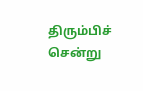திரும்பிச் சென்று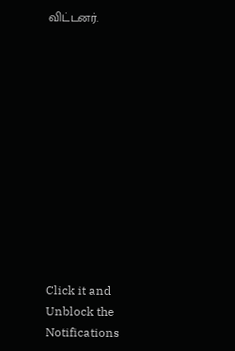விட்டனர்.












Click it and Unblock the Notifications